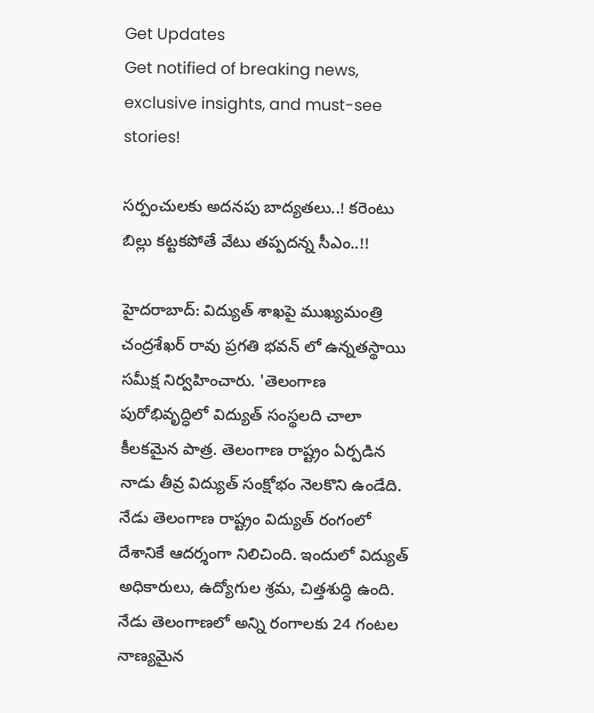Get Updates
Get notified of breaking news, exclusive insights, and must-see stories!

సర్పంచులకు అదనపు బాద్యతలు..! కరెంటు బిల్లు కట్టకపోతే వేటు తప్పదన్న సీఎం..!!

హైదరాబాద్: విద్యుత్ శాఖపై ముఖ్యమంత్రి చంద్రశేఖర్ రావు ప్రగతి భవన్ లో ఉన్నతస్థాయి సమీక్ష నిర్వహించారు. 'తెలంగాణ పురోభివృద్ధిలో విద్యుత్ సంస్థలది చాలా కీలకమైన పాత్ర. తెలంగాణ రాష్ట్రం ఏర్పడిన నాడు తీవ్ర విద్యుత్ సంక్షోభం నెలకొని ఉండేది. నేడు తెలంగాణ రాష్ట్రం విద్యుత్ రంగంలో దేశానికే ఆదర్శంగా నిలిచింది. ఇందులో విద్యుత్ అధికారులు, ఉద్యోగుల శ్రమ, చిత్తశుద్ధి ఉంది. నేడు తెలంగాణలో అన్ని రంగాలకు 24 గంటల నాణ్యమైన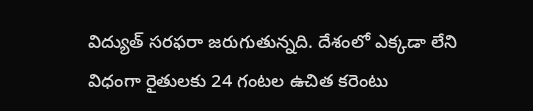విద్యుత్ సరఫరా జరుగుతున్నది. దేశంలో ఎక్కడా లేని విధంగా రైతులకు 24 గంటల ఉచిత కరెంటు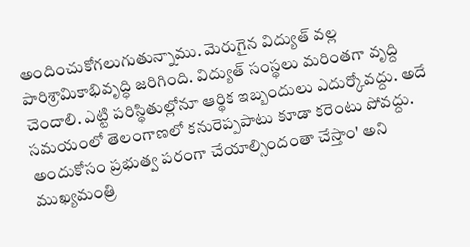అందించుకోగలుగుతున్నాము. మెరుగైన విద్యుత్ వల్ల పారిశ్రామికాభివృద్ధి జరిగింది. విద్యుత్ సంస్థలు మరింతగా వృద్ది చెందాలి. ఎట్టి పరిస్థితుల్లోనూ ఆర్థిక ఇబ్బందులు ఎదుర్కోవద్దు. అదే సమయంలో తెలంగాణలో కనురెప్పపాటు కూడా కరెంటు పోవద్దు. అందుకోసం ప్రభుత్వ పరంగా చేయాల్సిందంతా చేస్తాం' అని ముఖ్యమంత్రి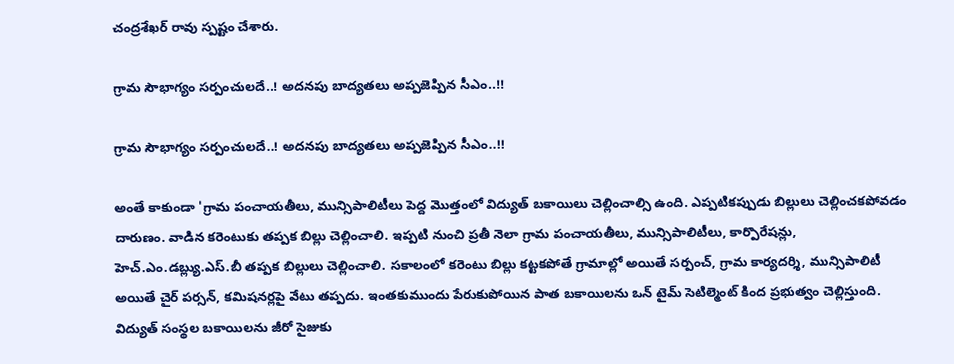చంద్రశేఖర్ రావు స్పష్టం చేశారు.

గ్రామ సౌభాగ్యం సర్పంచులదే..! అదనపు బాద్యతలు అప్పజెప్పిన సీఎం..!!

గ్రామ సౌభాగ్యం సర్పంచులదే..! అదనపు బాద్యతలు అప్పజెప్పిన సీఎం..!!

అంతే కాకుండా 'గ్రామ పంచాయతీలు, మున్సిపాలిటీలు పెద్ద మొత్తంలో విద్యుత్ బకాయిలు చెల్లించాల్సి ఉంది. ఎప్పటికప్పుడు బిల్లులు చెల్లించకపోవడం దారుణం. వాడిన కరెంటుకు తప్పక బిల్లు చెల్లించాలి. ఇప్పటి నుంచి ప్రతీ నెలా గ్రామ పంచాయతీలు, మున్సిపాలిటీలు, కార్పొరేషన్లు, హెచ్.ఎం.డబ్ల్యు.ఎస్.బీ తప్పక బిల్లులు చెల్లించాలి. సకాలంలో కరెంటు బిల్లు కట్టకపోతే గ్రామాల్లో అయితే సర్పంచ్, గ్రామ కార్యదర్శి, మున్సిపాలిటీ అయితే చైర్ పర్సన్, కమిషనర్లపై వేటు తప్పదు. ఇంతకుముందు పేరుకుపోయిన పాత బకాయిలను ఒన్ టైమ్ సెటిల్మెంట్ కింద ప్రభుత్వం చెల్లిస్తుంది. విద్యుత్ సంస్థల బకాయిలను జీరో సైజుకు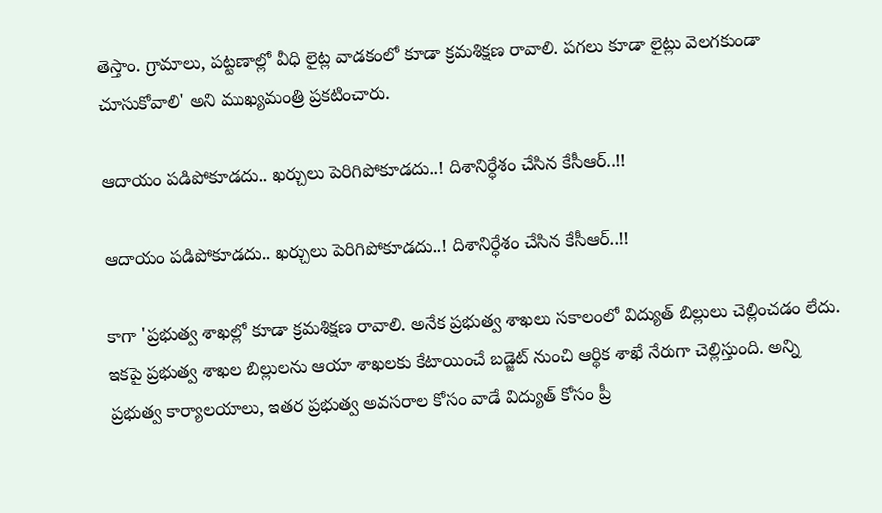తెస్తాం. గ్రామాలు, పట్టణాల్లో వీధి లైట్ల వాడకంలో కూడా క్రమశిక్షణ రావాలి. పగలు కూడా లైట్లు వెలగకుండా చూసుకోవాలి' అని ముఖ్యమంత్రి ప్రకటించారు.

ఆదాయం పడిపోకూడదు.. ఖర్చులు పెరిగిపోకూడదు..! దిశానిర్ధేశం చేసిన కేసీఆర్..!!

ఆదాయం పడిపోకూడదు.. ఖర్చులు పెరిగిపోకూడదు..! దిశానిర్ధేశం చేసిన కేసీఆర్..!!

కాగా 'ప్రభుత్వ శాఖల్లో కూడా క్రమశిక్షణ రావాలి. అనేక ప్రభుత్వ శాఖలు సకాలంలో విద్యుత్ బిల్లులు చెల్లించడం లేదు. ఇకపై ప్రభుత్వ శాఖల బిల్లులను ఆయా శాఖలకు కేటాయించే బడ్జెట్ నుంచి ఆర్థిక శాఖే నేరుగా చెల్లిస్తుంది. అన్ని ప్రభుత్వ కార్యాలయాలు, ఇతర ప్రభుత్వ అవసరాల కోసం వాడే విద్యుత్ కోసం ప్రీ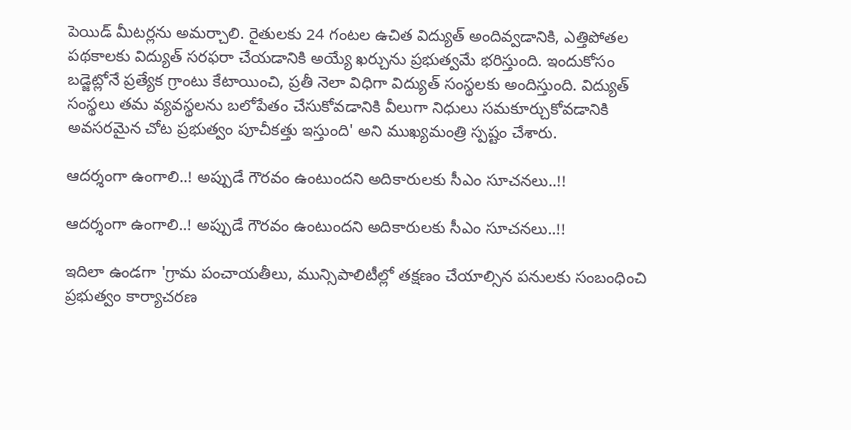పెయిడ్ మీటర్లను అమర్చాలి. రైతులకు 24 గంటల ఉచిత విద్యుత్ అందివ్వడానికి, ఎత్తిపోతల పథకాలకు విద్యుత్ సరఫరా చేయడానికి అయ్యే ఖర్చును ప్రభుత్వమే భరిస్తుంది. ఇందుకోసం బడ్జెట్లోనే ప్రత్యేక గ్రాంటు కేటాయించి, ప్రతీ నెలా విధిగా విద్యుత్ సంస్థలకు అందిస్తుంది. విద్యుత్ సంస్థలు తమ వ్యవస్థలను బలోపేతం చేసుకోవడానికి వీలుగా నిధులు సమకూర్చుకోవడానికి అవసరమైన చోట ప్రభుత్వం పూచీకత్తు ఇస్తుంది' అని ముఖ్యమంత్రి స్పష్టం చేశారు.

ఆదర్శంగా ఉంగాలి..! అప్పుడే గౌరవం ఉంటుందని అదికారులకు సీఎం సూచనలు..!!

ఆదర్శంగా ఉంగాలి..! అప్పుడే గౌరవం ఉంటుందని అదికారులకు సీఎం సూచనలు..!!

ఇదిలా ఉండగా 'గ్రామ పంచాయతీలు, మున్సిపాలిటీల్లో తక్షణం చేయాల్సిన పనులకు సంబంధించి ప్రభుత్వం కార్యాచరణ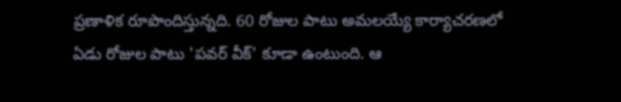ప్రణాళిక రూపొందిస్తున్నది. 60 రోజుల పాటు అమలయ్యే కార్యాచరణలో ఏడు రోజుల పాటు 'పవర్ వీక్' కూడా ఉంటుంది. ఆ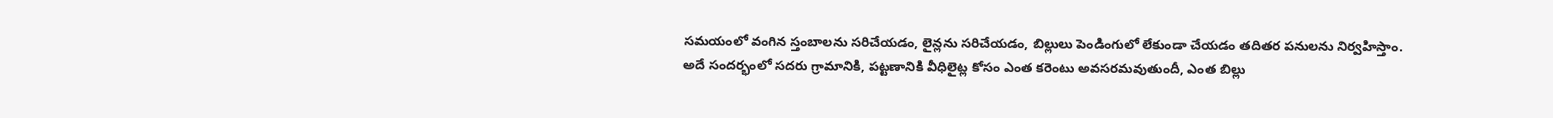సమయంలో వంగిన స్తంబాలను సరిచేయడం, లైన్లను సరిచేయడం, బిల్లులు పెండింగులో లేకుండా చేయడం తదితర పనులను నిర్వహిస్తాం. అదే సందర్భంలో సదరు గ్రామానికి, పట్టణానికి వీధిలైట్ల కోసం ఎంత కరెంటు అవసరమవుతుందీ, ఎంత బిల్లు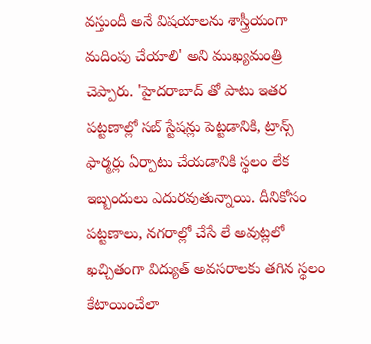వస్తుందీ అనే విషయాలను శాస్త్రీయంగా మదింపు చేయాలి' అని ముఖ్యమంత్రి చెప్పారు. 'హైదరాబాద్ తో పాటు ఇతర పట్టణాల్లో సబ్ స్టేషన్లు పెట్టడానికి, ట్రాన్స్ ఫార్మర్లు ఏర్పాటు చేయడానికి స్థలం లేక ఇబ్బందులు ఎదురవుతున్నాయి. దీనికోసం పట్టణాలు, నగరాల్లో చేసే లే అవుట్లలో ఖచ్చితంగా విద్యుత్ అవసరాలకు తగిన స్థలం కేటాయించేలా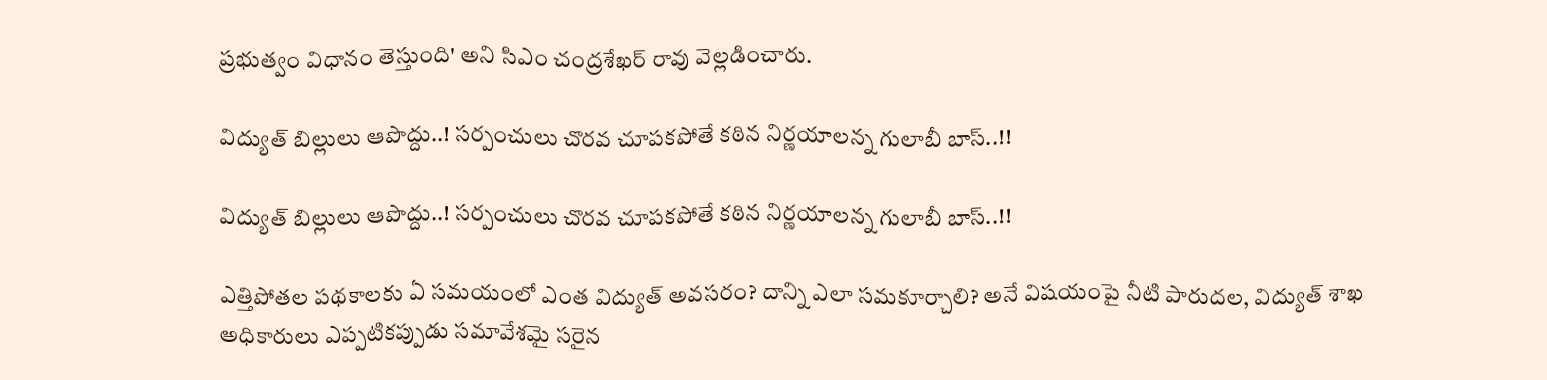ప్రభుత్వం విధానం తెస్తుంది' అని సిఎం చంద్రశేఖర్ రావు వెల్లడించారు.

విద్యుత్ బిల్లులు ఆపొద్దు..! సర్పంచులు చొరవ చూపకపోతే కఠిన నిర్ణయాలన్న గులాబీ బాస్..!!

విద్యుత్ బిల్లులు ఆపొద్దు..! సర్పంచులు చొరవ చూపకపోతే కఠిన నిర్ణయాలన్న గులాబీ బాస్..!!

ఎత్తిపోతల పథకాలకు ఏ సమయంలో ఎంత విద్యుత్ అవసరం? దాన్ని ఎలా సమకూర్చాలి? అనే విషయంపై నీటి పారుదల, విద్యుత్ శాఖ అధికారులు ఎప్పటికప్పుడు సమావేశమై సరైన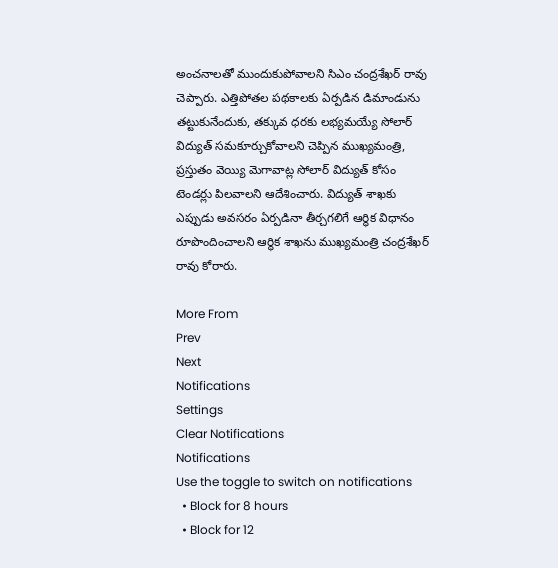అంచనాలతో ముందుకుపోవాలని సిఎం చంద్రశేఖర్ రావు చెప్పారు. ఎత్తిపోతల పథకాలకు ఏర్పడిన డిమాండును తట్టుకునేందుకు, తక్కువ ధరకు లభ్యమయ్యే సోలార్ విద్యుత్ సమకూర్చుకోవాలని చెప్పిన ముఖ్యమంత్రి, ప్రస్తుతం వెయ్యి మెగావాట్ల సోలార్ విద్యుత్ కోసం టెండర్లు పిలవాలని ఆదేశించారు. విద్యుత్ శాఖకు ఎప్పుడు అవసరం ఏర్పడినా తీర్చగలిగే ఆర్థిక విధానం రూపొందించాలని ఆర్థిక శాఖను ముఖ్యమంత్రి చంద్రశేఖర్ రావు కోరారు.

More From
Prev
Next
Notifications
Settings
Clear Notifications
Notifications
Use the toggle to switch on notifications
  • Block for 8 hours
  • Block for 12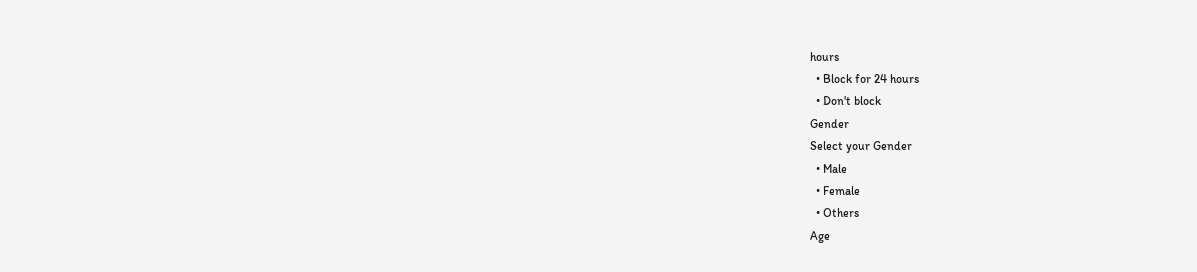hours
  • Block for 24 hours
  • Don't block
Gender
Select your Gender
  • Male
  • Female
  • Others
Age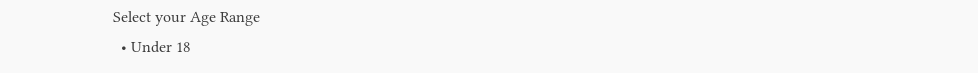Select your Age Range
  • Under 18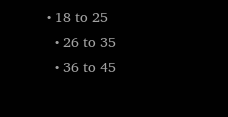• 18 to 25
  • 26 to 35
  • 36 to 45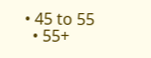• 45 to 55
  • 55+